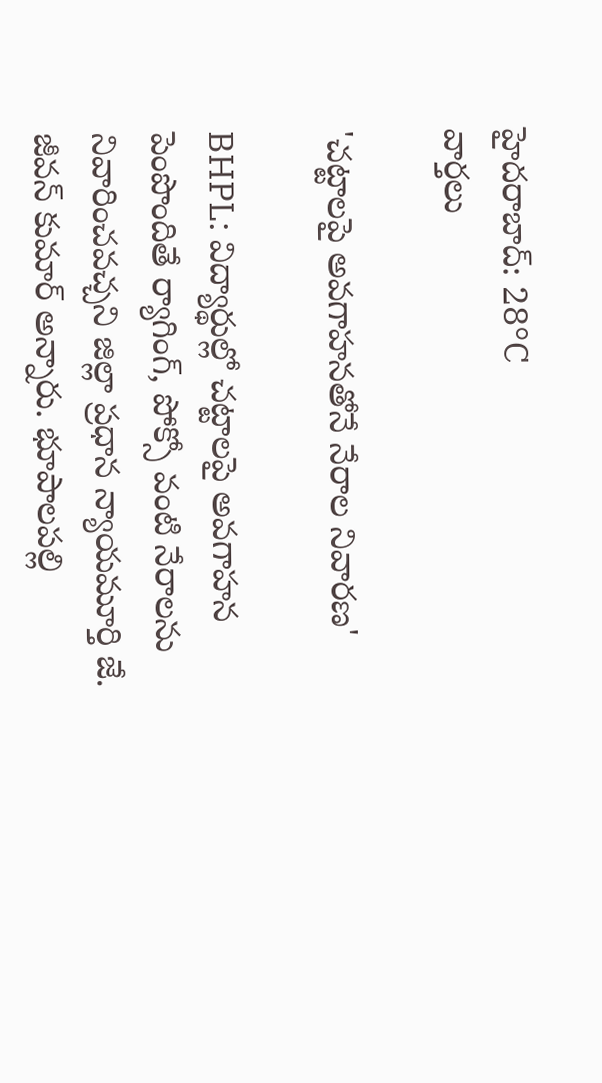హైదరాబాద్: 28°C
వార్తలు

'చట్టాలపై అవగాహనతోనే నేరాల నివారణ'

BHPL: విద్యార్థుల్లో చట్టాలపై అవగాహన పెంపొందితే ర్యాగింగ్, పోక్సో వంటి నేరాలను నివారించవచ్చని జిల్లా ప్రధాన న్యాయమూర్తి జే. జీవన్ కుమార్ అన్నారు. భూపాలపల్లి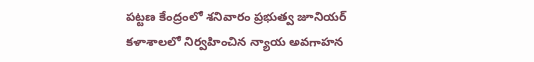పట్టణ కేంద్రంలో శనివారం ప్రభుత్వ జూనియర్ కళాశాలలో నిర్వహించిన న్యాయ అవగాహన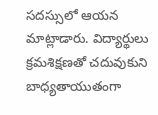సదస్సులో ఆయన మాట్లాడారు. విద్యార్థులు క్రమశిక్షణతో చదువుకుని బాధ్యతాయుతంగా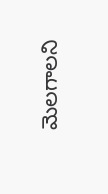మెలగాలని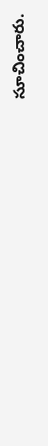సూచించారు.